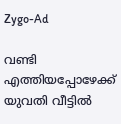Zygo-Ad

വണ്ടി എത്തിയപ്പോഴേക്ക് യുവതി വീട്ടിൽ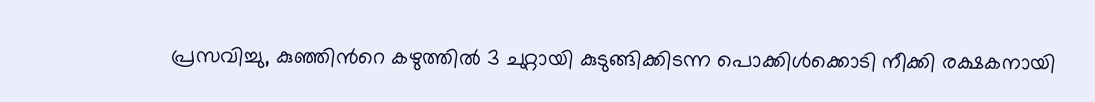പ്രസവിച്ചു, കുഞ്ഞിന്‍റെ കഴുത്തിൽ 3 ചുറ്റായി കുടുങ്ങിക്കിടന്ന പൊക്കിൾക്കൊടി നീക്കി രക്ഷകനായി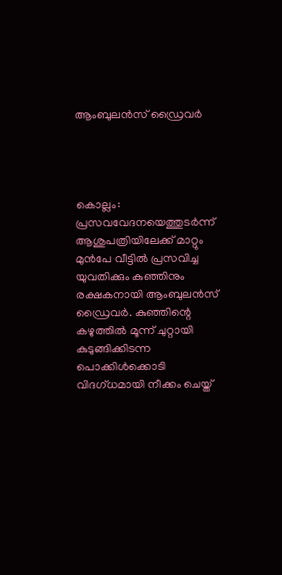ആംബുലൻസ് ഡ്രൈവർ




കൊല്ലം: പ്രസവവേദനയെത്തുടർന്ന് ആശുപത്രിയിലേക്ക് മാറ്റും മുൻപേ വീട്ടിൽ പ്രസവിച്ച യുവതിക്കും കുഞ്ഞിനും രക്ഷകനായി ആംബുലൻസ് ഡ്രൈവർ. കുഞ്ഞിന്റെ കഴുത്തിൽ മൂന്ന് ചുറ്റായി കുടുങ്ങിക്കിടന്ന പൊക്കിൾക്കൊടി വിദഗ്ധമായി നീക്കം ചെയ്ത്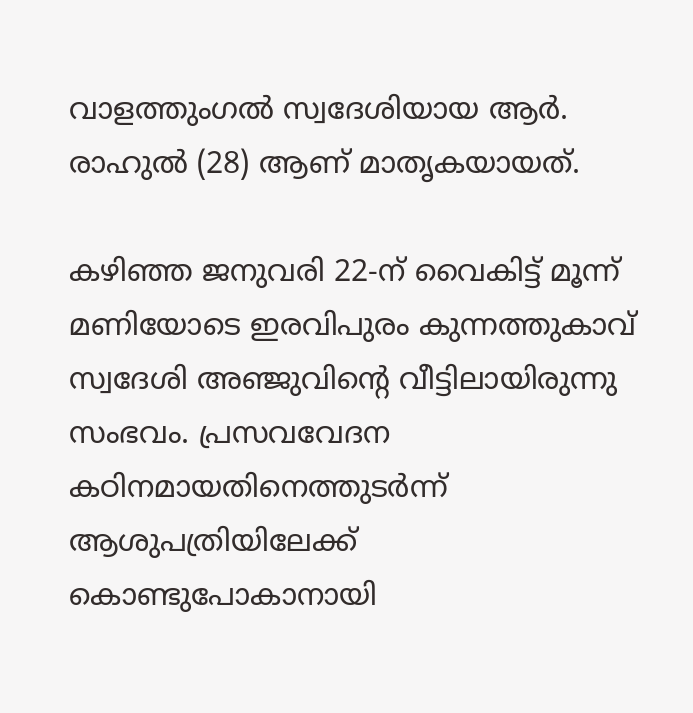വാളത്തുംഗൽ സ്വദേശിയായ ആർ. രാഹുൽ (28) ആണ് മാതൃകയായത്.

കഴിഞ്ഞ ജനുവരി 22-ന് വൈകിട്ട് മൂന്ന് മണിയോടെ ഇരവിപുരം കുന്നത്തുകാവ് സ്വദേശി അഞ്ജുവിന്റെ വീട്ടിലായിരുന്നു സംഭവം. പ്രസവവേദന കഠിനമായതിനെത്തുടർന്ന് ആശുപത്രിയിലേക്ക് കൊണ്ടുപോകാനായി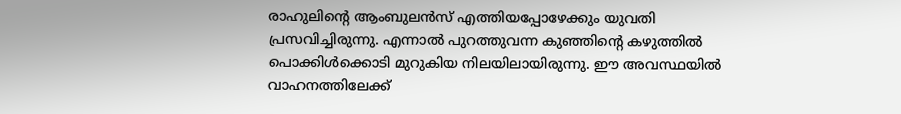രാഹുലിന്റെ ആംബുലൻസ് എത്തിയപ്പോഴേക്കും യുവതി പ്രസവിച്ചിരുന്നു. എന്നാൽ പുറത്തുവന്ന കുഞ്ഞിന്റെ കഴുത്തിൽ പൊക്കിൾക്കൊടി മുറുകിയ നിലയിലായിരുന്നു. ഈ അവസ്ഥയിൽ വാഹനത്തിലേക്ക്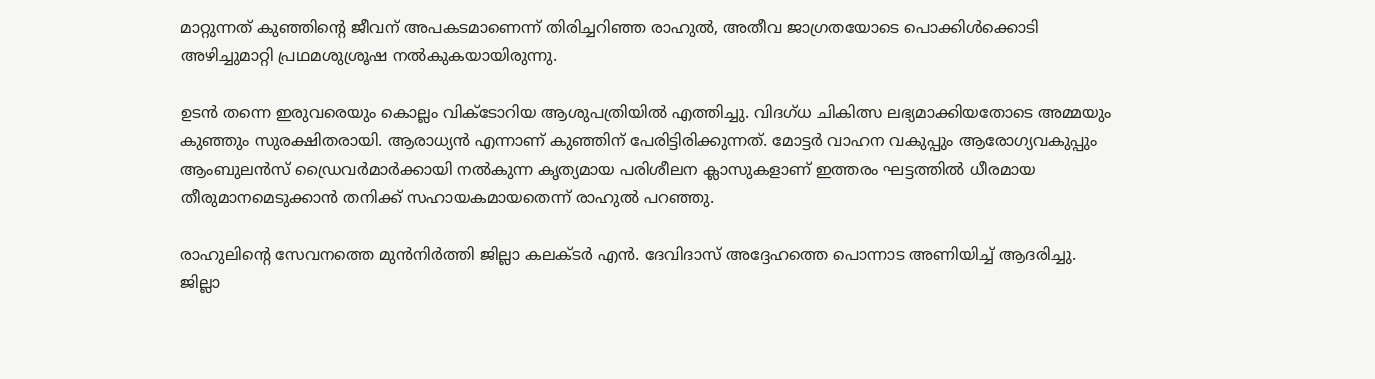മാറ്റുന്നത് കുഞ്ഞിന്റെ ജീവന് അപകടമാണെന്ന് തിരിച്ചറിഞ്ഞ രാഹുൽ, അതീവ ജാഗ്രതയോടെ പൊക്കിൾക്കൊടി അഴിച്ചുമാറ്റി പ്രഥമശുശ്രൂഷ നൽകുകയായിരുന്നു.

ഉടൻ തന്നെ ഇരുവരെയും കൊല്ലം വിക്ടോറിയ ആശുപത്രിയിൽ എത്തിച്ചു. വിദഗ്ധ ചികിത്സ ലഭ്യമാക്കിയതോടെ അമ്മയും കുഞ്ഞും സുരക്ഷിതരായി. ആരാധ്യൻ എന്നാണ് കുഞ്ഞിന് പേരിട്ടിരിക്കുന്നത്. മോട്ടർ വാഹന വകുപ്പും ആരോഗ്യവകുപ്പും ആംബുലൻസ് ഡ്രൈവർമാർക്കായി നൽകുന്ന കൃത്യമായ പരിശീലന ക്ലാസുകളാണ് ഇത്തരം ഘട്ടത്തിൽ ധീരമായ തീരുമാനമെടുക്കാൻ തനിക്ക് സഹായകമായതെന്ന് രാഹുൽ പറഞ്ഞു.

രാഹുലിന്റെ സേവനത്തെ മുൻനിർത്തി ജില്ലാ കലക്ടർ എൻ. ദേവിദാസ് അദ്ദേഹത്തെ പൊന്നാട അണിയിച്ച് ആദരിച്ചു. ജില്ലാ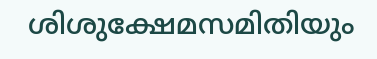ശിശുക്ഷേമസമിതിയും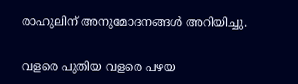രാഹുലിന് അനുമോദനങ്ങൾ അറിയിച്ചു.


വളരെ പുതിയ വളരെ പഴയ